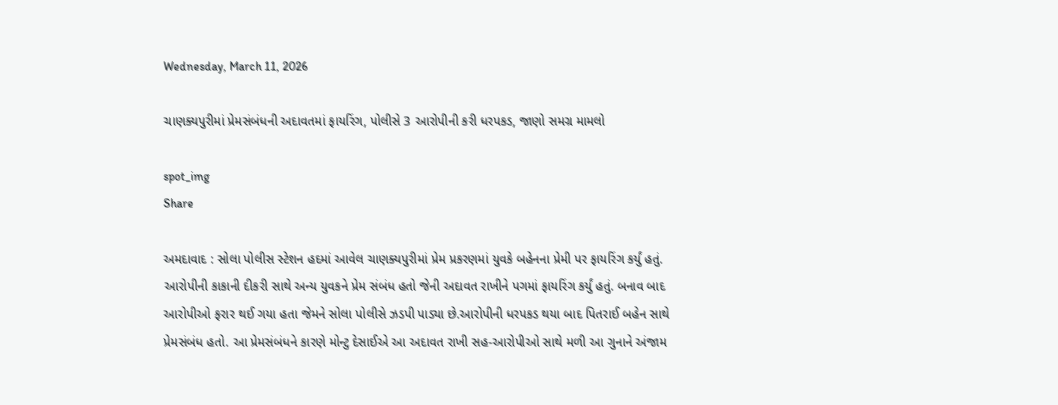Wednesday, March 11, 2026

ચાણક્યપુરીમાં પ્રેમસંબંધની અદાવતમાં ફાયરિંગ, પોલીસે 3 આરોપીની કરી ધરપકડ, જાણો સમગ્ર મામલો

spot_img
Share

અમદાવાદ : સોલા પોલીસ સ્ટેશન હદમાં આવેલ ચાણક્યપુરીમાં પ્રેમ પ્રકરણમાં યુવકે બહેનના પ્રેમી પર ફાયરિંગ કર્યું હતું. આરોપીની કાકાની દીકરી સાથે અન્ય યુવકને પ્રેમ સંબંધ હતો જેની અદાવત રાખીને પગમાં ફાયરિંગ કર્યું હતું. બનાવ બાદ આરોપીઓ ફરાર થઈ ગયા હતા જેમને સોલા પોલીસે ઝડપી પાડ્યા છે.આરોપીની ધરપકડ થયા બાદ પિતરાઈ બહેન સાથે પ્રેમસંબંધ હતો. આ પ્રેમસંબંધને કારણે મોન્ટુ દેસાઈએ આ અદાવત રાખી સહ-આરોપીઓ સાથે મળી આ ગુનાને અંજામ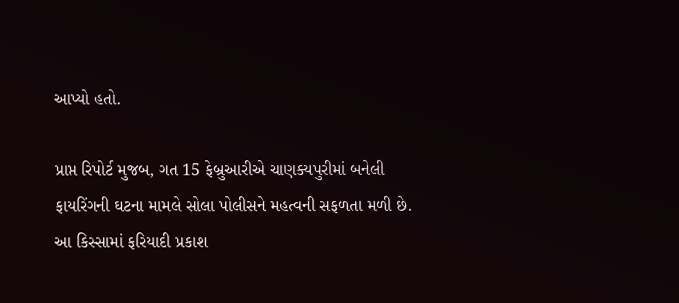આપ્યો હતો.

પ્રાપ્ત રિપોર્ટ મુજબ, ગત 15 ફેબ્રુઆરીએ ચાણક્યપુરીમાં બનેલી ફાયરિંગની ઘટના મામલે સોલા પોલીસને મહત્વની સફળતા મળી છે. આ કિસ્સામાં ફરિયાદી પ્રકાશ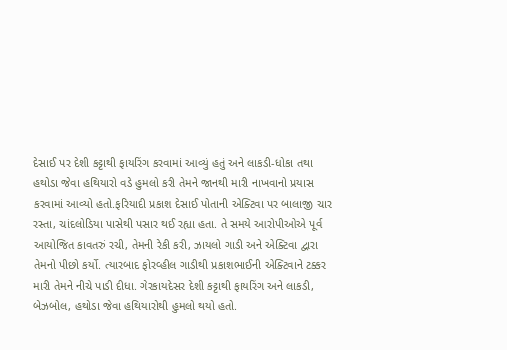દેસાઈ પર દેશી કટ્ટાથી ફાયરિંગ કરવામાં આવ્યું હતું અને લાકડી-ધોકા તથા હથોડા જેવા હથિયારો વડે હુમલો કરી તેમને જાનથી મારી નાખવાનો પ્રયાસ કરવામાં આવ્યો હતો.ફરિયાદી પ્રકાશ દેસાઈ પોતાની એક્ટિવા પર બાલાજી ચાર રસ્તા, ચાંદલોડિયા પાસેથી પસાર થઈ રહ્યા હતા. તે સમયે આરોપીઓએ પૂર્વ આયોજિત કાવતરું રચી, તેમની રેકી કરી, ઝાયલો ગાડી અને એક્ટિવા દ્વારા તેમનો પીછો કર્યો. ત્યારબાદ ફોરવ્હીલ ગાડીથી પ્રકાશભાઈની એક્ટિવાને ટક્કર મારી તેમને નીચે પાડી દીધા. ગેરકાયદેસર દેશી કટ્ટાથી ફાયરિંગ અને લાકડી, બેઝબોલ, હથોડા જેવા હથિયારોથી હુમલો થયો હતો.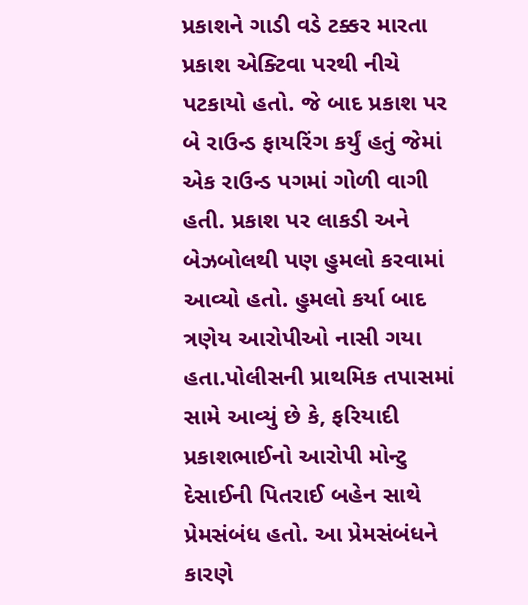પ્રકાશને ગાડી વડે ટક્કર મારતા પ્રકાશ એક્ટિવા પરથી નીચે પટકાયો હતો. જે બાદ પ્રકાશ પર બે રાઉન્ડ ફાયરિંગ કર્યું હતું જેમાં એક રાઉન્ડ પગમાં ગોળી વાગી હતી. પ્રકાશ પર લાકડી અને બેઝબોલથી પણ હુમલો કરવામાં આવ્યો હતો. હુમલો કર્યા બાદ ત્રણેય આરોપીઓ નાસી ગયા હતા.પોલીસની પ્રાથમિક તપાસમાં સામે આવ્યું છે કે, ફરિયાદી પ્રકાશભાઈનો આરોપી મોન્ટુ દેસાઈની પિતરાઈ બહેન સાથે પ્રેમસંબંધ હતો. આ પ્રેમસંબંધને કારણે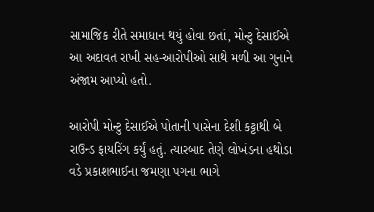સામાજિક રીતે સમાધાન થયું હોવા છતાં, મોન્ટુ દેસાઈએ આ અદાવત રાખી સહ-આરોપીઓ સાથે મળી આ ગુનાને અંજામ આપ્યો હતો.

આરોપી મોન્ટુ દેસાઈએ પોતાની પાસેના દેશી કટ્ટાથી બે રાઉન્ડ ફાયરિંગ કર્યું હતું. ત્યારબાદ તેણે લોખંડના હથોડા વડે પ્રકાશભાઈના જમણા પગના ભાગે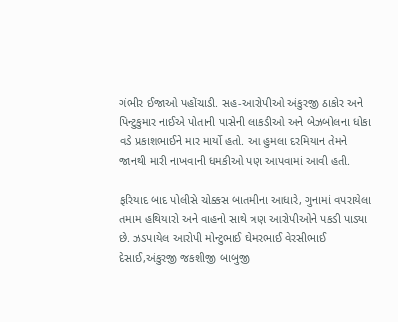ગંભીર ઈજાઓ પહોંચાડી. સહ-આરોપીઓ અંકુરજી ઠાકોર અને પિન્ટુકુમાર નાઈએ પોતાની પાસેની લાકડીઓ અને બેઝબોલના ધોકા વડે પ્રકાશભાઈને માર માર્યો હતો. આ હુમલા દરમિયાન તેમને જાનથી મારી નાખવાની ધમકીઓ પણ આપવામાં આવી હતી.

ફરિયાદ બાદ પોલીસે ચોક્કસ બાતમીના આધારે, ગુનામાં વપરાયેલા તમામ હથિયારો અને વાહનો સાથે ત્રણ આરોપીઓને પકડી પાડ્યા છે. ઝડપાયેલ આરોપી મોન્ટુભાઈ ઘેમરભાઈ વેરસીભાઈ દેસાઈ,અંકુરજી જકશીજી બાબુજી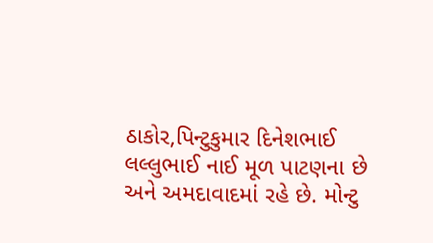ઠાકોર,પિન્ટુકુમાર દિનેશભાઈ લલ્લુભાઈ નાઈ મૂળ પાટણના છે અને અમદાવાદમાં રહે છે. મોન્ટુ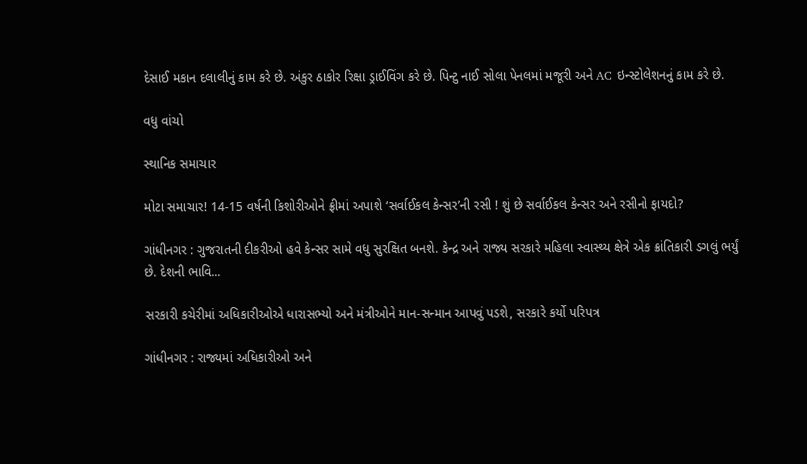દેસાઈ મકાન દલાલીનું કામ કરે છે. અંકુર ઠાકોર રિક્ષા ડ્રાઈવિંગ કરે છે. પિન્ટુ નાઈ સોલા પેનલમાં મજૂરી અને AC ઇન્સ્ટોલેશનનું કામ કરે છે.

વધુ વાંચો

સ્થાનિક સમાચાર

મોટા સમાચાર! 14-15 વર્ષની કિશોરીઓને ફ્રીમાં અપાશે ‘સર્વાઈકલ કેન્સર’ની રસી ! શું છે સર્વાઈકલ કેન્સર અને રસીનો ફાયદો?

ગાંધીનગર : ગુજરાતની દીકરીઓ હવે કેન્સર સામે વધુ સુરક્ષિત બનશે. કેન્દ્ર અને રાજ્ય સરકારે મહિલા સ્વાસ્થ્ય ક્ષેત્રે એક ક્રાંતિકારી ડગલું ભર્યું છે. દેશની ભાવિ...

સરકારી કચેરીમાં અધિકારીઓએ ધારાસભ્યો અને મંત્રીઓને માન-સન્માન આપવું પડશે, સરકારે કર્યો પરિપત્ર

ગાંધીનગર : રાજ્યમાં અધિકારીઓ અને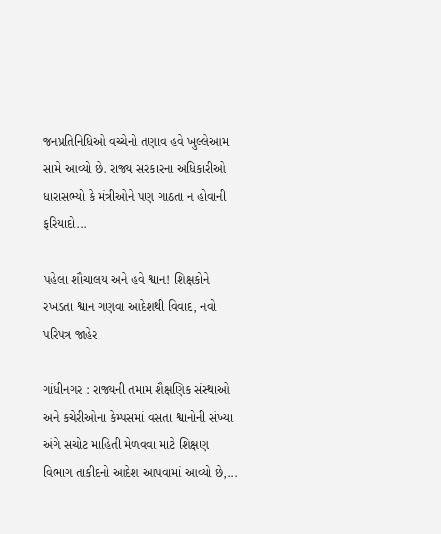જનપ્રતિનિધિઓ વચ્ચેનો તણાવ હવે ખુલ્લેઆમ સામે આવ્યો છે. રાજ્ય સરકારના અધિકારીઓ ધારાસભ્યો કે મંત્રીઓને પણ ગાઠતા ન હોવાની ફરિયાદો...

પહેલા શૌચાલય અને હવે શ્વાન! શિક્ષકોને રખડતા શ્વાન ગણવા આદેશથી વિવાદ, નવો પરિપત્ર જાહેર

ગાંધીનગર : રાજ્યની તમામ શૈક્ષણિક સંસ્થાઓ અને કચેરીઓના કેમ્પસમાં વસતા શ્વાનોની સંખ્યા અંગે સચોટ માહિતી મેળવવા માટે શિક્ષણ વિભાગ તાકીદનો આદેશ આપવામાં આવ્યો છે,...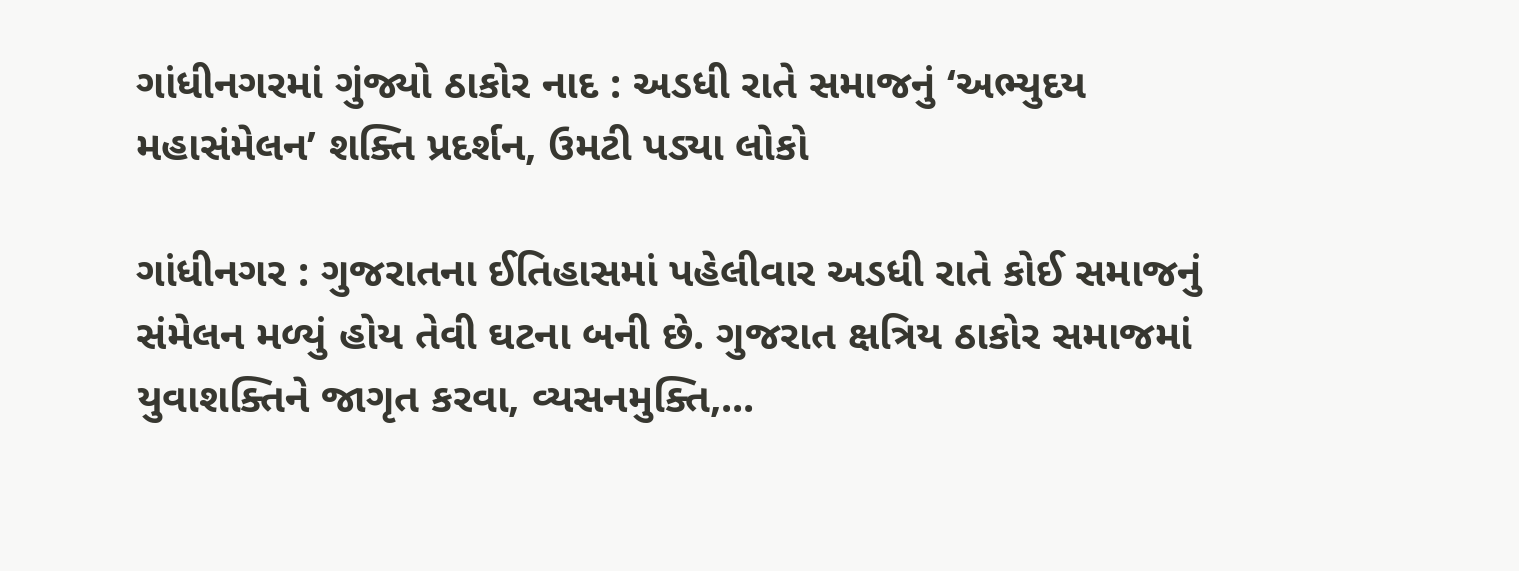ગાંધીનગરમાં ગુંજ્યો ઠાકોર નાદ : અડધી રાતે સમાજનું ‘અભ્યુદય મહાસંમેલન’ શક્તિ પ્રદર્શન, ઉમટી પડ્યા લોકો

ગાંધીનગર : ગુજરાતના ઈતિહાસમાં પહેલીવાર અડધી રાતે કોઈ સમાજનું સંમેલન મળ્યું હોય તેવી ઘટના બની છે. ગુજરાત ક્ષત્રિય ઠાકોર સમાજમાં યુવાશક્તિને જાગૃત કરવા, વ્યસનમુક્તિ,...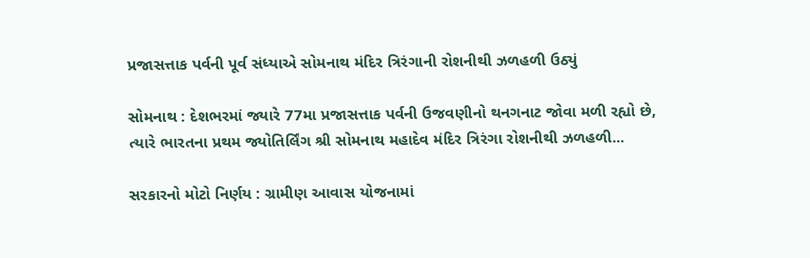પ્રજાસત્તાક પર્વની પૂર્વ સંધ્યાએ સોમનાથ મંદિર ત્રિરંગાની રોશનીથી ઝળહળી ઉઠ્યું

સોમનાથ : દેશભરમાં જ્યારે 77મા પ્રજાસત્તાક પર્વની ઉજવણીનો થનગનાટ જોવા મળી રહ્યો છે, ત્યારે ભારતના પ્રથમ જ્યોતિર્લિંગ શ્રી સોમનાથ મહાદેવ મંદિર ત્રિરંગા રોશનીથી ઝળહળી...

સરકારનો મોટો નિર્ણય : ગ્રામીણ આવાસ યોજનામાં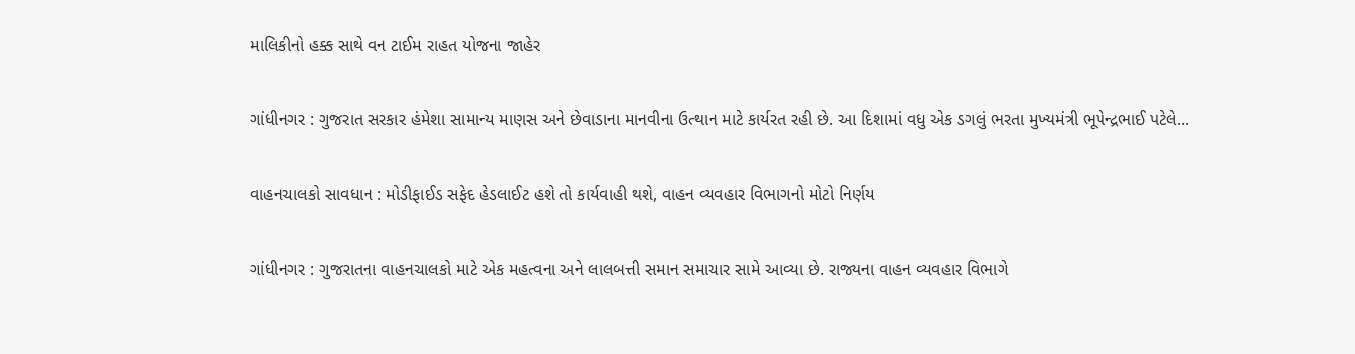માલિકીનો હક્ક સાથે વન ટાઈમ રાહત યોજના જાહેર

ગાંધીનગર : ગુજરાત સરકાર હંમેશા સામાન્ય માણસ અને છેવાડાના માનવીના ઉત્થાન માટે કાર્યરત રહી છે. આ દિશામાં વધુ એક ડગલું ભરતા મુખ્યમંત્રી ભૂપેન્દ્રભાઈ પટેલે...

વાહનચાલકો સાવધાન : મોડીફાઈડ સફેદ હેડલાઈટ હશે તો કાર્યવાહી થશે, વાહન વ્યવહાર વિભાગનો મોટો નિર્ણય

ગાંધીનગર : ગુજરાતના વાહનચાલકો માટે એક મહત્વના અને લાલબત્તી સમાન સમાચાર સામે આવ્યા છે. રાજ્યના વાહન વ્યવહાર વિભાગે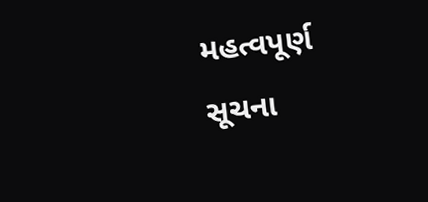મહત્વપૂર્ણ સૂચના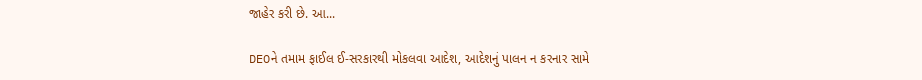જાહેર કરી છે. આ...

DEOને તમામ ફાઈલ ઈ-સરકારથી મોકલવા આદેશ, આદેશનું પાલન ન કરનાર સામે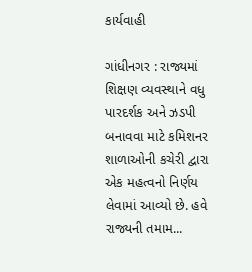કાર્યવાહી

ગાંધીનગર : રાજ્યમાં શિક્ષણ વ્યવસ્થાને વધુ પારદર્શક અને ઝડપી બનાવવા માટે કમિશનર શાળાઓની કચેરી દ્વારા એક મહત્વનો નિર્ણય લેવામાં આવ્યો છે. હવે રાજ્યની તમામ...